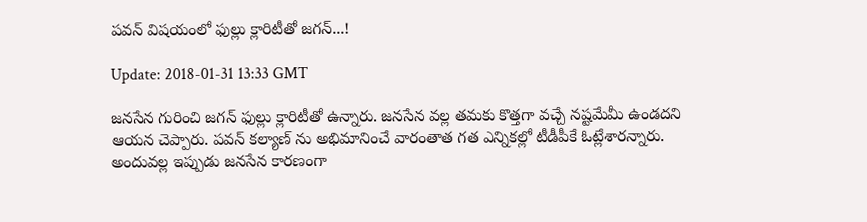పవన్ విషయంలో ఫుల్లు క్లారిటీతో జగన్...!

Update: 2018-01-31 13:33 GMT

జనసేన గురించి జగన్ ఫుల్లు క్లారిటీతో ఉన్నారు. జనసేన వల్ల తమకు కొత్తగా వచ్చే నష్టమేమీ ఉండదని ఆయన చెప్పారు. పవన్ కల్యాణ్ ను అభిమానించే వారంతాత గత ఎన్నికల్లో టీడీపీకే ఓట్లేశారన్నారు. అందువల్ల ఇప్పుడు జనసేన కారణంగా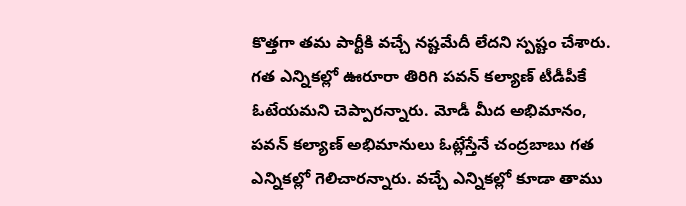కొత్తగా తమ పార్టీకి వచ్చే నష్టమేదీ లేదని స్పష్టం చేశారు. గత ఎన్నికల్లో ఊరూరా తిరిగి పవన్ కల్యాణ్ టీడీపీకే ఓటేయమని చెప్పారన్నారు. మోడీ మీద అభిమానం, పవన్ కల్యాణ్ అభిమానులు ఓట్లేస్తేనే చంద్రబాబు గత ఎన్నికల్లో గెలిచారన్నారు. వచ్చే ఎన్నికల్లో కూడా తాము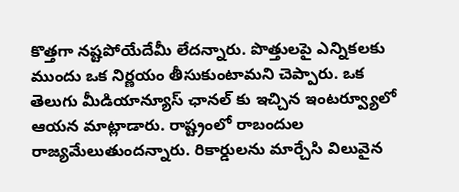కొత్తగా నష్టపోయేదేమీ లేదన్నారు. పొత్తులపై ఎన్నికలకు ముందు ఒక నిర్ణయం తీసుకుంటామని చెప్పారు. ఒక తెలుగు మీడియాన్యూస్ ఛానల్ కు ఇచ్చిన ఇంటర్వ్యూలో ఆయన మాట్లాడారు. రాష్ట్రంలో రాబందుల రాజ్యమేలుతుందన్నారు. రికార్డులను మార్చేసి విలువైన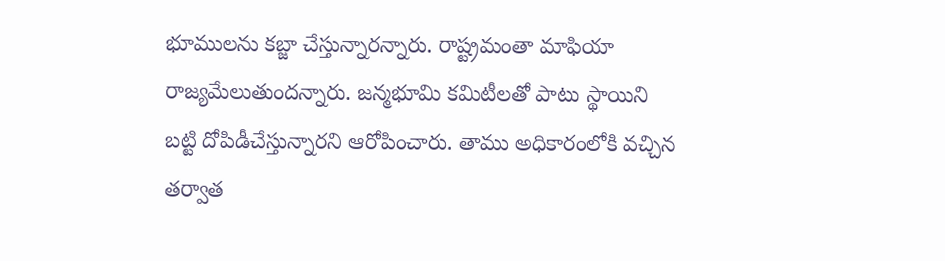భూములను కబ్జా చేస్తున్నారన్నారు. రాష్ట్రమంతా మాఫియా రాజ్యమేలుతుందన్నారు. జన్మభూమి కమిటీలతో పాటు స్థాయిని బట్టి దోపిడీచేస్తున్నారని ఆరోపించారు. తాము అధికారంలోకి వచ్చిన తర్వాత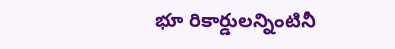భూ రికార్డులన్నింటినీ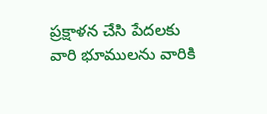ప్రక్షాళన చేసి పేదలకు వారి భూములను వారికి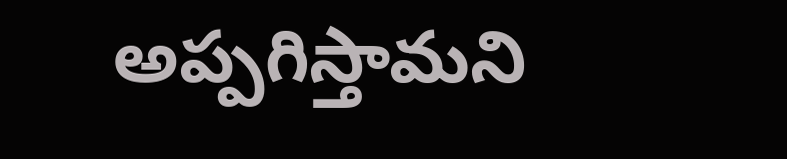అప్పగిస్తామని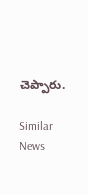చెప్పారు.

Similar News